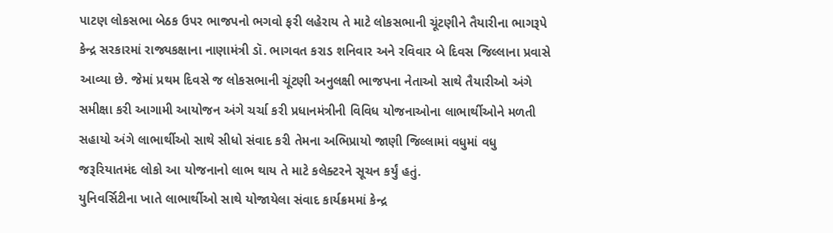પાટણ લોકસભા બેઠક ઉપર ભાજપનો ભગવો ફરી લહેરાય તે માટે લોકસભાની ચૂંટણીને તૈયારીના ભાગરૂપે કેન્દ્ર સરકારમાં રાજ્યકક્ષાના નાણામંત્રી ડૉ. ભાગવત કરાડ શનિવાર અને રવિવાર બે દિવસ જિલ્લાના પ્રવાસે આવ્યા છે. જેમાં પ્રથમ દિવસે જ લોકસભાની ચૂંટણી અનુલક્ષી ભાજપના નેતાઓ સાથે તૈયારીઓ અંગે સમીક્ષા કરી આગામી આયોજન અંગે ચર્ચા કરી પ્રધાનમંત્રીની વિવિધ યોજનાઓના લાભાર્થીઓને મળતી સહાયો અંગે લાભાર્થીઓ સાથે સીધો સંવાદ કરી તેમના અભિપ્રાયો જાણી જિલ્લામાં વધુમાં વધુ જરૂરિયાતમંદ લોકો આ યોજનાનો લાભ થાય તે માટે કલેક્ટરને સૂચન કર્યું હતું.
યુનિવર્સિટીના ખાતે લાભાર્થીઓ સાથે યોજાયેલા સંવાદ કાર્યક્રમમાં કેન્દ્ર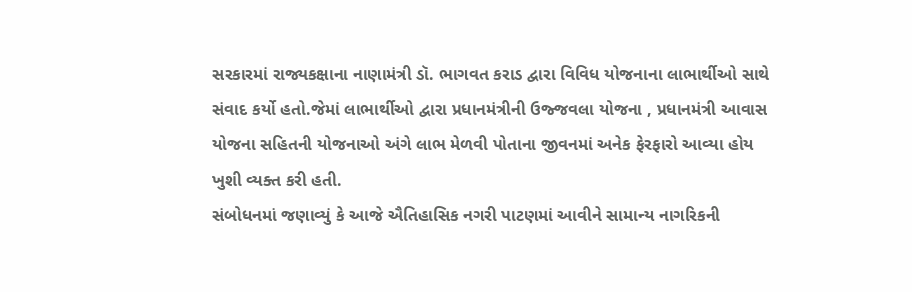સરકારમાં રાજ્યકક્ષાના નાણામંત્રી ડૉ. ભાગવત કરાડ દ્વારા વિવિધ યોજનાના લાભાર્થીઓ સાથે સંવાદ કર્યો હતો.જેમાં લાભાર્થીઓ દ્વારા પ્રધાનમંત્રીની ઉજ્જવલા યોજના , પ્રધાનમંત્રી આવાસ યોજના સહિતની યોજનાઓ અંગે લાભ મેળવી પોતાના જીવનમાં અનેક ફેરફારો આવ્યા હોય ખુશી વ્યક્ત કરી હતી.
સંબોધનમાં જણાવ્યું કે આજે ઐતિહાસિક નગરી પાટણમાં આવીને સામાન્ય નાગરિકની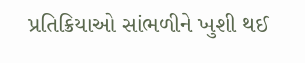પ્રતિક્રિયાઓ સાંભળીને ખુશી થઈ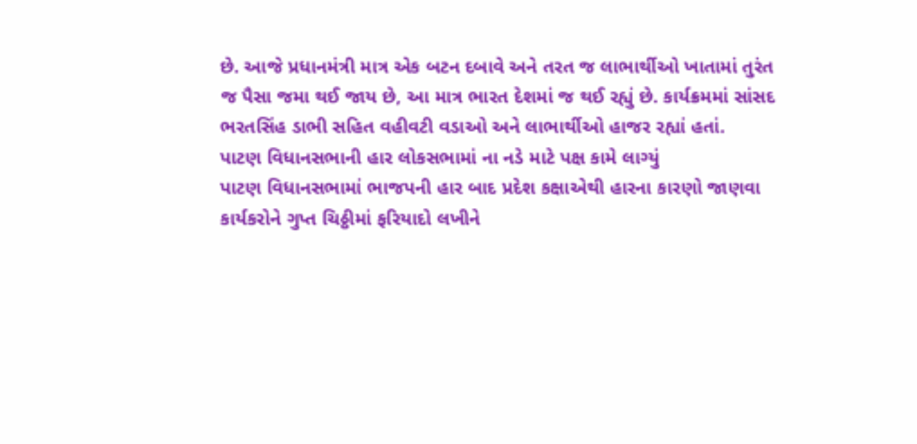છે. આજે પ્રધાનમંત્રી માત્ર એક બટન દબાવે અને તરત જ લાભાર્થીઓ ખાતામાં તુરંત જ પૈસા જમા થઈ જાય છે, આ માત્ર ભારત દેશમાં જ થઈ રહ્યું છે. કાર્યક્રમમાં સાંસદ ભરતસિંહ ડાભી સહિત વહીવટી વડાઓ અને લાભાર્થીઓ હાજર રહ્યાં હતાં.
પાટણ વિધાનસભાની હાર લોકસભામાં ના નડે માટે પક્ષ કામે લાગ્યું
પાટણ વિધાનસભામાં ભાજપની હાર બાદ પ્રદેશ કક્ષાએથી હારના કારણો જાણવા કાર્યકરોને ગુપ્ત ચિઠ્ઠીમાં ફરિયાદો લખીને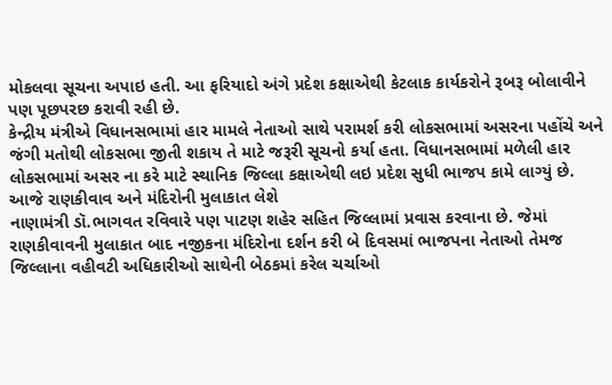મોકલવા સૂચના અપાઇ હતી. આ ફરિયાદો અંગે પ્રદેશ કક્ષાએથી કેટલાક કાર્યકરોને રૂબરૂ બોલાવીને પણ પૂછપરછ કરાવી રહી છે.
કેન્દ્રીય મંત્રીએ વિધાનસભામાં હાર મામલે નેતાઓ સાથે પરામર્શ કરી લોકસભામાં અસરના પહોંચે અને જંગી મતોથી લોકસભા જીતી શકાય તે માટે જરૂરી સૂચનો કર્યા હતા. વિધાનસભામાં મળેલી હાર લોકસભામાં અસર ના કરે માટે સ્થાનિક જિલ્લા કક્ષાએથી લઇ પ્રદેશ સુધી ભાજપ કામે લાગ્યું છે.
આજે રાણકીવાવ અને મંદિરોની મુલાકાત લેશે
નાણામંત્રી ડૉ.ભાગવત રવિવારે પણ પાટણ શહેર સહિત જિલ્લામાં પ્રવાસ કરવાના છે. જેમાં રાણકીવાવની મુલાકાત બાદ નજીકના મંદિરોના દર્શન કરી બે દિવસમાં ભાજપના નેતાઓ તેમજ જિલ્લાના વહીવટી અધિકારીઓ સાથેની બેઠકમાં કરેલ ચર્ચાઓ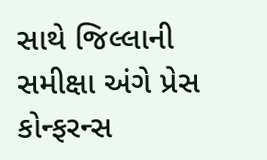સાથે જિલ્લાની સમીક્ષા અંગે પ્રેસ કોન્ફરન્સ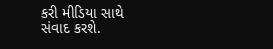કરી મીડિયા સાથે સંવાદ કરશે.